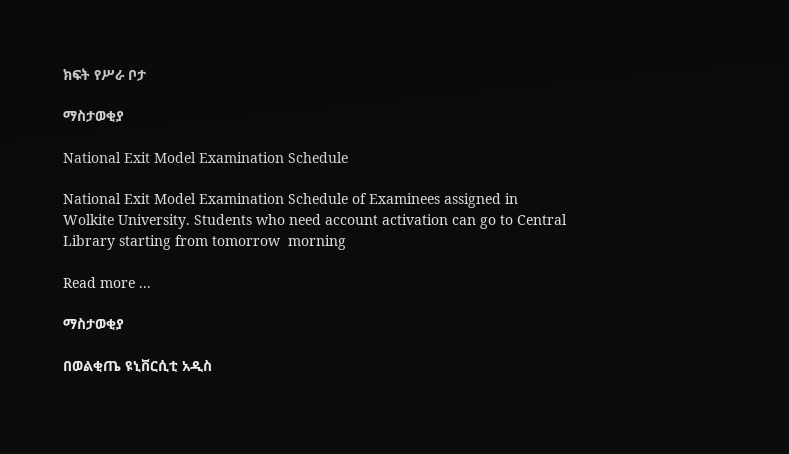ክፍት የሥራ ቦታ

ማስታወቂያ

National Exit Model Examination Schedule

National Exit Model Examination Schedule of Examinees assigned in Wolkite University. Students who need account activation can go to Central Library starting from tomorrow  morning

Read more ...

ማስታወቂያ

በወልቂጤ ዩኒቨርሲቲ አዲስ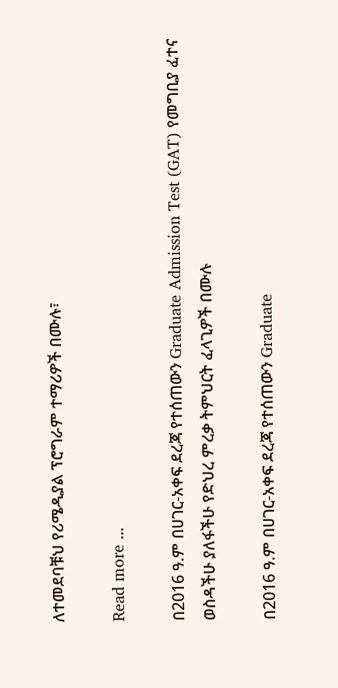ለተመደባቹህ የሪሜዲያል ፕሮግራም ተማሪዎች በሙሉ፣

Read more ...

በ2016 ዓ.ም በሀገር-አቀፍ ደረጃ የተሰጠውን Graduate Admission Test (GAT) የመግቢያ ፈተና ወስዳችሁ ያለፋችሁ የድህረ ምረቃ ትምህርት ፈላጊዎች በሙሉ

በ2016 ዓ.ም በሀገር-አቀፍ ደረጃ የተሰጠውን Graduate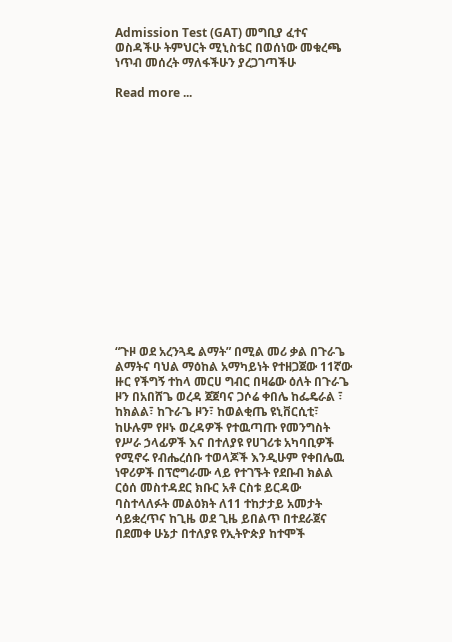Admission Test (GAT) መግቢያ ፈተና ወስዳችሁ ትምህርት ሚኒስቴር በወሰነው መቁረጫ ነጥብ መሰረት ማለፋችሁን ያረጋገጣችሁ

Read more ...
















“ጉዞ ወደ አረንጓዴ ልማት” በሚል መሪ ቃል በጉራጌ ልማትና ባህል ማዕከል አማካይነት የተዘጋጀው 11ኛው ዙር የችግኝ ተከላ መርሀ ግብር በዛሬው ዕለት በጉራጌ ዞን በአበሸጌ ወረዳ ጀጀባና ጋሶሬ ቀበሌ ከፌዴራል ፣ ከክልል፣ ከጉራጌ ዞን፣ ከወልቂጤ ዩኒቨርሲቲ፣ ከሁሉም የዞኑ ወረዳዎች የተዉጣጡ የመንግስት የሥራ ኃላፊዎች እና በተለያዩ የሀገሪቱ አካባቢዎች የሚኖሩ የብሔረሰቡ ተወላጆች እንዲሁም የቀበሌዉ ነዋሪዎች በፕሮግራሙ ላይ የተገኙት የደቡብ ክልል ርዕሰ መስተዳደር ክቡር አቶ ርስቱ ይርዳው ባስተላለፉት መልዕክት ለ11 ተከታታይ አመታት ሳይቋረጥና ከጊዜ ወደ ጊዜ ይበልጥ በተደራጀና በደመቀ ሁኔታ በተለያዩ የኢትዮጵያ ከተሞች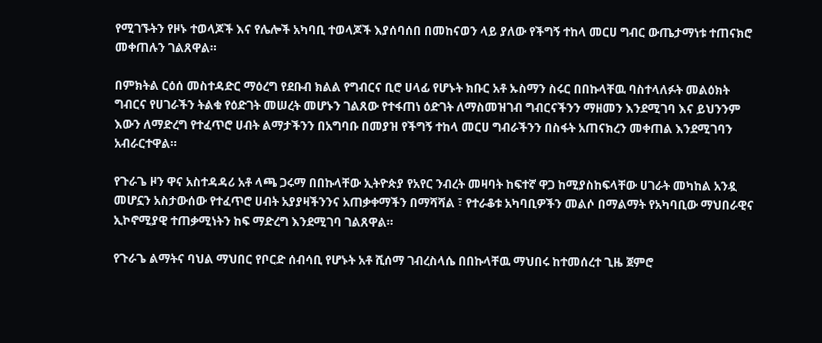የሚገኙትን የዞኑ ተወላጆች እና የሌሎች አካባቢ ተወላጆች እያሰባሰበ በመከናወን ላይ ያለው የችግኝ ተከላ መርሀ ግብር ውጤታማነቱ ተጠናክሮ መቀጠሉን ገልጸዋል።

በምክትል ርዕሰ መስተዳድር ማዕረግ የደቡብ ክልል የግብርና ቢሮ ሀላፊ የሆኑት ክቡር አቶ ኡስማን ስሩር በበኩላቸዉ ባስተላለፉት መልዕክት ግብርና የሀገራችን ትልቁ የዕድገት መሠረት መሆኑን ገልጸው የተፋጠነ ዕድገት ለማስመዝገብ ግብርናችንን ማዘመን እንደሚገባ እና ይህንንም እውን ለማድረግ የተፈጥሮ ሀብት ልማታችንን በአግባቡ በመያዝ የችግኝ ተከላ መርሀ ግብራችንን በስፋት አጠናክረን መቀጠል እንደሚገባን አብራርተዋል።

የጉራጌ ዞን ዋና አስተዳዳሪ አቶ ላጫ ጋሩማ በበኩላቸው ኢትዮጵያ የአየር ንብረት መዛባት ከፍተኛ ዋጋ ከሚያስከፍላቸው ሀገራት መካከል አንዷ መሆኗን አስታውሰው የተፈጥሮ ሀብት አያያዛችንንና አጠቃቀማችን በማሻሻል ፣ የተራቆቱ አካባቢዎችን መልሶ በማልማት የአካባቢው ማህበራዊና ኢኮኖሚያዊ ተጠቃሚነትን ከፍ ማድረግ እንደሚገባ ገልጸዋል።

የጉራጌ ልማትና ባህል ማህበር የቦርድ ሰብሳቢ የሆኑት አቶ ሺሰማ ገብረስላሴ በበኩላቸዉ ማህበሩ ከተመሰረተ ጊዜ ጀምሮ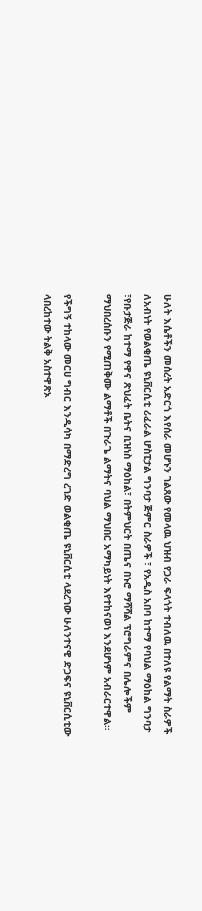ሁለት እሴቶችን መሰረት አድርጎ እየሰራ መሆኑን ገልጸው የመላዉ ህዝብ የጋራ ፍላጎት ተብለዉ በተለዩ የልማት ስራዎች ለአብነት የወልቂጤ ዩኒቨርሲቲ ሪፈራል ሆስፒታል ግንባታ ጅምር ስራዎች ፣ የአዲስ አበባ ከተማ የባህል ማዕከል ግንባታ ፣የቡታጅራ ከተማ የዋና ጽህፈት ቤትና ቢዝነስ ማዕከል፣ በትምህርት በጤና በኑሮ ማሻሻል ፕሮግራምና በሌሎችም ማህበረሰቡን የሚጠቅሙ ልማቶች በጉራጌ ልማትና ባህል ማህበር አማካይነት እየተከናወነ እንደሆነም አብራርተዋል።

የችግኝ ተከላው መርሀ ግብር እንዲሳካ በማድረግ ረገድ ወልቂጤ ዩኒቨርሲቲ ላደረገው ሁለንተናዊ ድጋፍና ዩኒቨርሲቲው ላበረከተው ትልቅ አስተዋጽኦ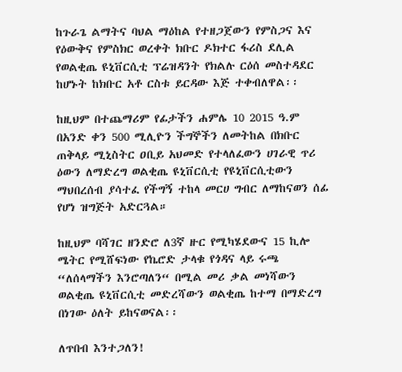ከጉራጌ ልማትና ባህል ማዕከል የተዘጋጀውን የምስጋና እና የዕውቅና የምስክር ወረቀት ክቡር ዶክተር ፋሪስ ደሊል የወልቂጤ ዩኒቨርሲቲ ፕሬዝዳንት የክልሉ ርዕሰ መስተዳደር ከሆኑት ከክቡር አቶ ርስቱ ይርዳው እጅ ተቀብለዋል፡፡

ከዚህም በተጨማሪም የፊታችን ሐምሌ 10 2015 ዓ.ም በአንድ ቀን 500 ሚሊዮን ችግኞችን ለመትከል በክቡር ጠቅላይ ሚኒስትር ዐቢይ አህመድ የተላለፈውን ሀገራዊ ጥሪ ዕውን ለማድረግ ወልቂጤ ዩኒቨርሲቲ የዩኒቨርሲቲውን ማህበረሰብ ያሳተፈ የችግኝ ተከላ መርሀ ግብር ለማከናወን ሰፊ የሆነ ዝግጅት አድርጓል።

ከዚህም ባሻገር ዘንድሮ ለ3ኛ ዙር የሚካሄደውና 15 ኪሎ ሜትር የሚሸፍነው የኬሮድ ታላቁ የጎዳና ላይ ሩጫ “ለሰላማችን እንሮጣለን“ በሚል መሪ ቃል መነሻውን ወልቂጤ ዩኒቨርሲቲ መድረሻውን ወልቂጤ ከተማ በማድረግ በነገው ዕለት ይከናወናል፡፡

ለጥበብ እንተጋለን!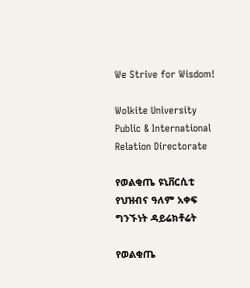We Strive for Wisdom!

Wolkite University Public & International Relation Directorate

የወልቂጤ ዩኒቨርሲቲ የህዝብና ዓለም አቀፍ ግንኙነት ዳይሬክቶሬት

የወልቂጤ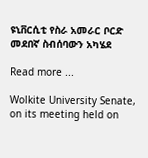ዩኒቨርሲቲ የስራ አመራር ቦርድ መደበኛ ስብሰባውን አካሄደ

Read more ...

Wolkite University Senate, on its meeting held on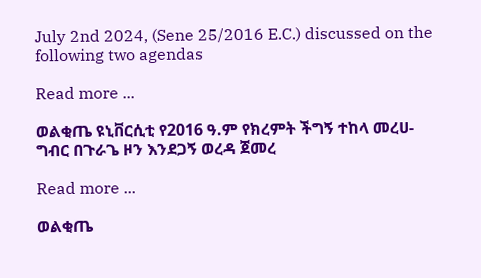July 2nd 2024, (Sene 25/2016 E.C.) discussed on the following two agendas

Read more ...

ወልቂጤ ዩኒቨርሲቲ የ2016 ዓ.ም የክረምት ችግኝ ተከላ መረሀ-ግብር በጉራጌ ዞን እንደጋኝ ወረዳ ጀመረ

Read more ...

ወልቂጤ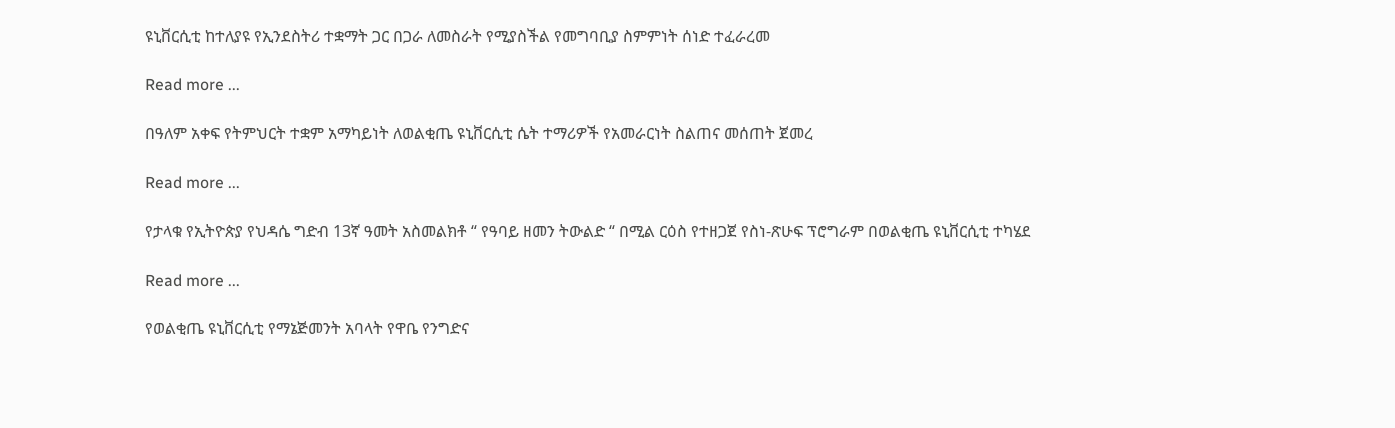ዩኒቨርሲቲ ከተለያዩ የኢንደስትሪ ተቋማት ጋር በጋራ ለመስራት የሚያስችል የመግባቢያ ስምምነት ሰነድ ተፈራረመ

Read more ...

በዓለም አቀፍ የትምህርት ተቋም አማካይነት ለወልቂጤ ዩኒቨርሲቲ ሴት ተማሪዎች የአመራርነት ስልጠና መሰጠት ጀመረ

Read more ...

የታላቁ የኢትዮጵያ የህዳሴ ግድብ 13ኛ ዓመት አስመልክቶ “ የዓባይ ዘመን ትውልድ “ በሚል ርዕስ የተዘጋጀ የስነ-ጽሁፍ ፕሮግራም በወልቂጤ ዩኒቨርሲቲ ተካሄደ

Read more ...

የወልቂጤ ዩኒቨርሲቲ የማኔጅመንት አባላት የዋቤ የንግድና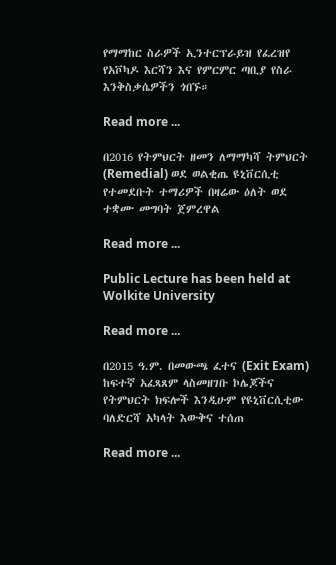የማማከር ስራዎች ኢንተርፕራይዝ የፈረዝየ የአቮካዶ እርሻን እና የምርምር ጣቢያ የስራ እንቅስቃሴዎችን ጎበኙ።

Read more ...

በ2016 የትምህርት ዘመን ለማማካሻ ትምህርት (Remedial) ወደ ወልቂጤ ዩኒቨርሲቲ የተመደቡት ተማሪዎች በዛሬው ዕለት ወደ ተቋሙ መግባት ጀምረዋል

Read more ...

Public Lecture has been held at Wolkite University

Read more ...

በ2015 ዓ.ም. በመውጫ ፈተና (Exit Exam) ከፍተኛ አፈጻጸም ላስመዘገቡ ኮሌጆችና የትምህርት ክፍሎች እንዲሁም የዩኒቨርሲቲው ባለድርሻ አካላት እውቅና ተሰጠ

Read more ...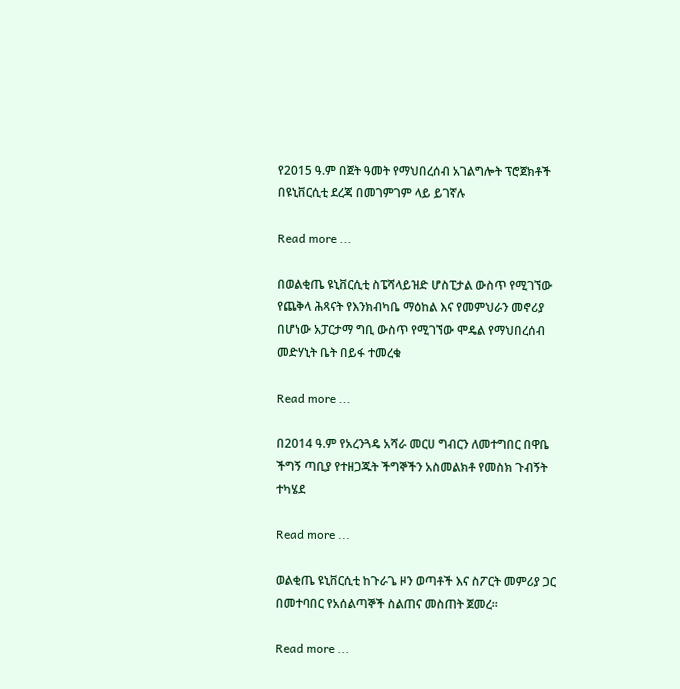የ2015 ዓ.ም በጀት ዓመት የማህበረሰብ አገልግሎት ፕሮጀክቶች በዩኒቨርሲቲ ደረጃ በመገምገም ላይ ይገኛሉ

Read more ...

በወልቂጤ ዩኒቨርሲቲ ስፔሻላይዝድ ሆስፒታል ውስጥ የሚገኘው የጨቅላ ሕጻናት የእንክብካቤ ማዕከል እና የመምህራን መኖሪያ በሆነው አፓርታማ ግቢ ውስጥ የሚገኘው ሞዴል የማህበረሰብ መድሃኒት ቤት በይፋ ተመረቁ

Read more ...

በ2014 ዓ.ም የአረንጓዴ አሻራ መርሀ ግብርን ለመተግበር በዋቤ ችግኝ ጣቢያ የተዘጋጁት ችግኞችን አስመልክቶ የመስክ ጉብኝት ተካሄደ

Read more ...

ወልቂጤ ዩኒቨርሲቲ ከጉራጌ ዞን ወጣቶች እና ስፖርት መምሪያ ጋር በመተባበር የአሰልጣኞች ስልጠና መስጠት ጀመረ፡፡

Read more ...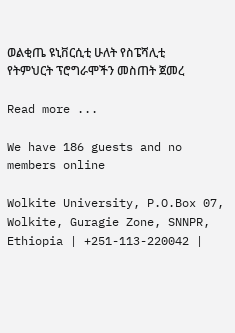ወልቂጤ ዩኒቨርሲቲ ሁለት የስፔሻሊቲ የትምህርት ፕሮግራሞችን መስጠት ጀመረ

Read more ...

We have 186 guests and no members online

Wolkite University, P.O.Box 07, Wolkite, Guragie Zone, SNNPR, Ethiopia | +251-113-220042 |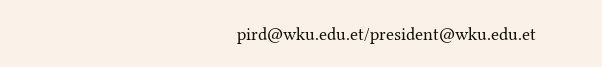pird@wku.edu.et/president@wku.edu.et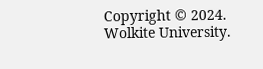Copyright © 2024. Wolkite University.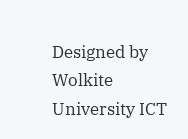Designed by Wolkite University ICT